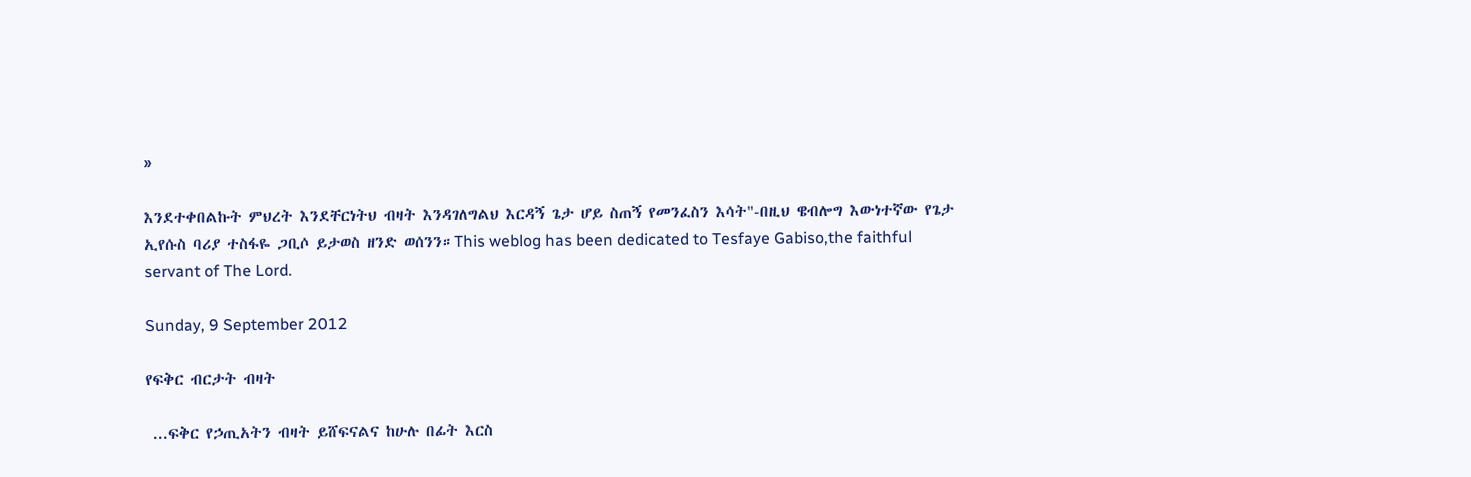»

እንደተቀበልኩት ምህረት እንደቸርነትህ ብዛት እንዳገለግልህ እርዳኝ ጌታ ሆይ ስጠኝ የመንፈስን እሳት"-በዚህ ዌብሎግ እውነተኛው የጌታ ኢየሱስ ባሪያ ተስፋዬ ጋቢሶ ይታወስ ዘንድ ወሰንን።This weblog has been dedicated to Tesfaye Gabiso,the faithful servant of The Lord.

Sunday, 9 September 2012

የፍቅር ብርታት ብዛት

 ...ፍቅር የኃጢአትን ብዛት ይሸፍናልና ከሁሉ በፊት እርስ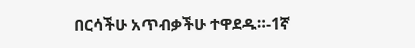በርሳችሁ አጥብቃችሁ ተዋደዱ።-1ኛ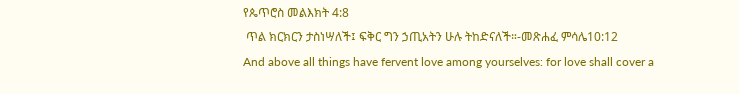የጴጥሮስ መልእክት 4:8
 ጥል ክርክርን ታስነሣለች፤ ፍቅር ግን ኃጢአትን ሁሉ ትከድናለች።-መጽሐፈ ምሳሌ10:12
And above all things have fervent love among yourselves: for love shall cover a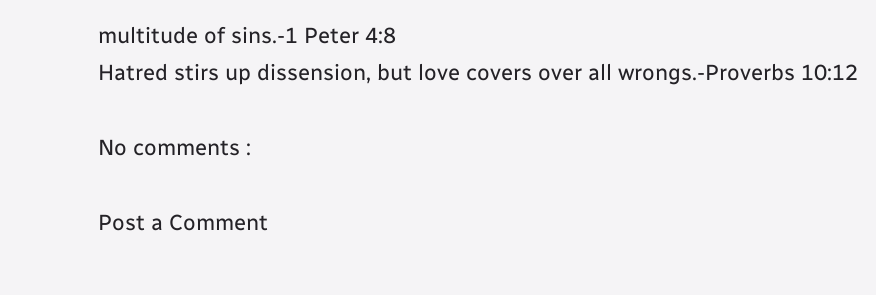multitude of sins.-1 Peter 4:8
Hatred stirs up dissension, but love covers over all wrongs.-Proverbs 10:12

No comments :

Post a Comment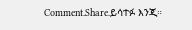Comment.Share.ይሳተፉ እንጂ።